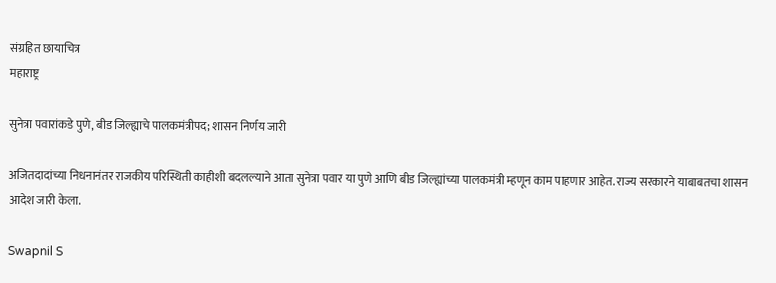संग्रहित छायाचित्र
महाराष्ट्र

सुनेत्रा पवारांकडे पुणे, बीड जिल्ह्याचे पालकमंत्रीपद; शासन निर्णय जारी

अजितदादांच्या निधनानंतर राजकीय परिस्थिती काहीशी बदलल्याने आता सुनेत्रा पवार या पुणे आणि बीड जिल्ह्यांच्या पालकमंत्री म्हणून काम पाहणार आहेत. राज्य सरकारने याबाबतचा शासन आदेश जारी केला.

Swapnil S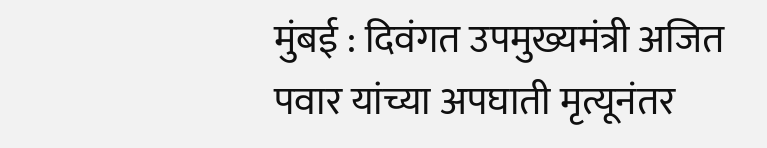मुंबई : दिवंगत उपमुख्यमंत्री अजित पवार यांच्या अपघाती मृत्यूनंतर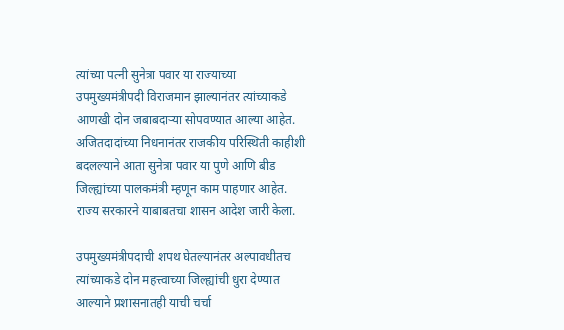त्यांच्या पत्नी सुनेत्रा पवार या राज्याच्या उपमुख्यमंत्रीपदी विराजमान झाल्यानंतर त्यांच्याकडे आणखी दोन जबाबदाऱ्या सोपवण्यात आल्या आहेत. अजितदादांच्या निधनानंतर राजकीय परिस्थिती काहीशी बदलल्याने आता सुनेत्रा पवार या पुणे आणि बीड जिल्ह्यांच्या पालकमंत्री म्हणून काम पाहणार आहेत. राज्य सरकारने याबाबतचा शासन आदेश जारी केला.

उपमुख्यमंत्रीपदाची शपथ घेतल्यानंतर अल्पावधीतच त्यांच्याकडे दोन महत्त्वाच्या जिल्ह्यांची धुरा देण्यात आल्याने प्रशासनातही याची चर्चा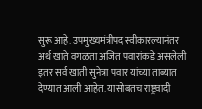सुरू आहे. उपमुख्यमंत्रीपद स्वीकारल्यानंतर अर्थ खाते वगळता अजित पवारांकडे असलेली इतर सर्व खाती सुनेत्रा पवार यांच्या ताब्यात देण्यात आली आहेत. यासोबतच राष्ट्रवादी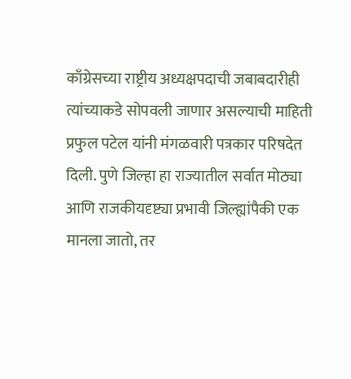काँग्रेसच्या राष्ट्रीय अध्यक्षपदाची जबाबदारीही त्यांच्याकडे सोपवली जाणार असल्याची माहिती प्रफुल पटेल यांनी मंगळवारी पत्रकार परिषदेत दिली. पुणे जिल्हा हा राज्यातील सर्वात मोठ्या आणि राजकीयदृष्ट्या प्रभावी जिल्ह्यांपैकी एक मानला जातो, तर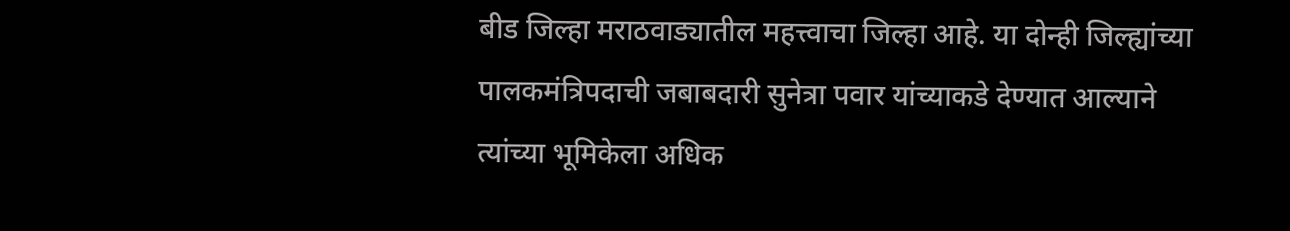बीड जिल्हा मराठवाड्यातील महत्त्वाचा जिल्हा आहे. या दोन्ही जिल्ह्यांच्या पालकमंत्रिपदाची जबाबदारी सुनेत्रा पवार यांच्याकडे देण्यात आल्याने त्यांच्या भूमिकेला अधिक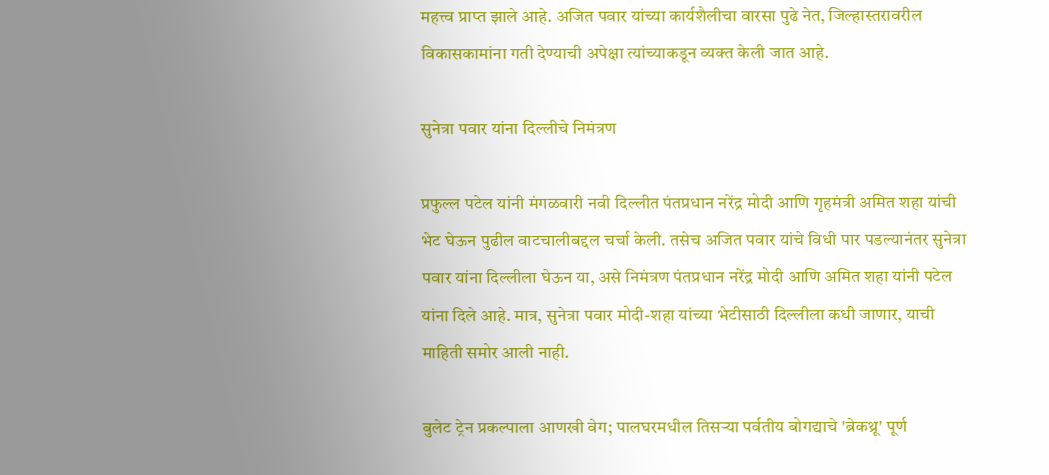महत्त्व प्राप्त झाले आहे. अजित पवार यांच्या कार्यशैलीचा वारसा पुढे नेत, जिल्हास्तरावरील विकासकामांना गती देण्याची अपेक्षा त्यांच्याकडून व्यक्त केली जात आहे.

सुनेत्रा पवार यांना दिल्लीचे निमंत्रण

प्रफुल्ल पटेल यांनी मंगळवारी नवी दिल्लीत पंतप्रधान नरेंद्र मोदी आणि गृहमंत्री अमित शहा यांची भेट घेऊन पुढील वाटचालीबद्दल चर्चा केली. तसेच अजित पवार यांचे विधी पार पडल्यानंतर सुनेत्रा पवार यांना दिल्लीला घेऊन या, असे निमंत्रण पंतप्रधान नरेंद्र मोदी आणि अमित शहा यांनी पटेल यांना दिले आहे. मात्र, सुनेत्रा पवार मोदी-शहा यांच्या भेटीसाठी दिल्लीला कधी जाणार, याची माहिती समोर आली नाही.

बुलेट ट्रेन प्रकल्पाला आणखी वेग; पालघरमधील तिसऱ्या पर्वतीय बोगद्याचे 'ब्रेकथ्रू' पूर्ण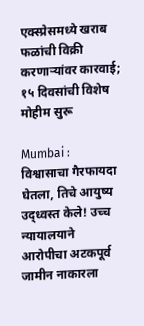एक्स्प्रेसमध्ये खराब फळांची विक्री करणाऱ्यांवर कारवाई; १५ दिवसांची विशेष मोहीम सुरू

Mumbai : विश्वासाचा गैरफायदा घेतला, तिचे आयुष्य उद्ध्वस्त केले! उच्च न्यायालयाने आरोपीचा अटकपूर्व जामीन नाकारला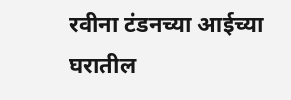रवीना टंडनच्या आईच्या घरातील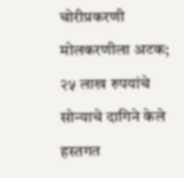चोरीप्रकरणी मोलकरणीला अटक; २५ लाख रुपयांचे सोन्याचे दागिने केले हस्तगत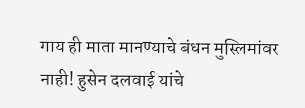गाय ही माता मानण्याचे बंधन मुस्लिमांवर नाही! हुसेन दलवाई यांचे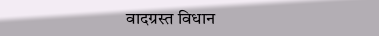वादग्रस्त विधान